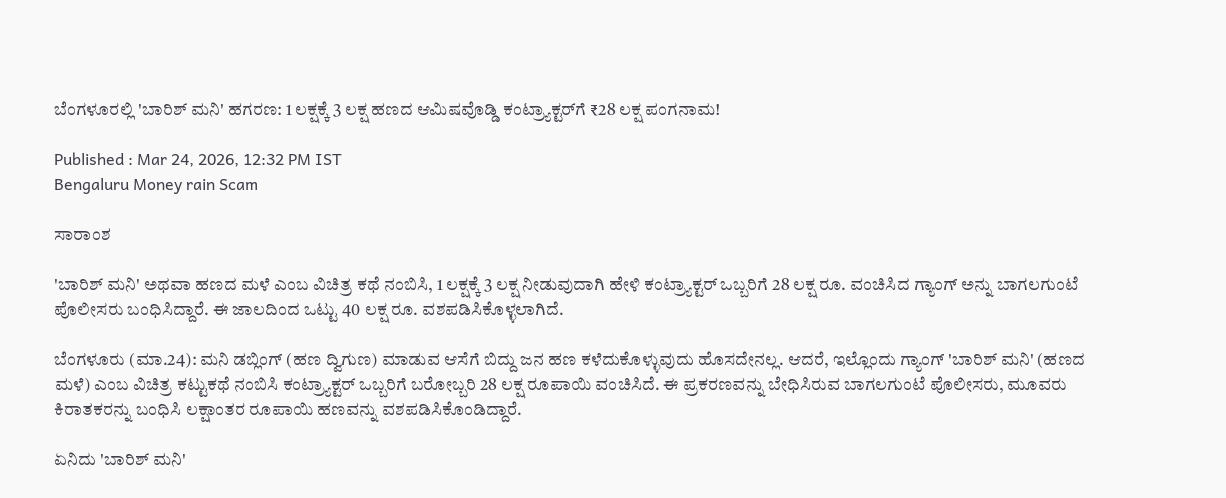ಬೆಂಗಳೂರಲ್ಲಿ 'ಬಾರಿಶ್ ಮನಿ' ಹಗರಣ: 1 ಲಕ್ಷಕ್ಕೆ 3 ಲಕ್ಷ ಹಣದ ಆಮಿಷವೊಡ್ಡಿ ಕಂಟ್ರ್ಯಾಕ್ಟರ್‌ಗೆ ₹28 ಲಕ್ಷ ಪಂಗನಾಮ!

Published : Mar 24, 2026, 12:32 PM IST
Bengaluru Money rain Scam

ಸಾರಾಂಶ

'ಬಾರಿಶ್ ಮನಿ' ಅಥವಾ ಹಣದ ಮಳೆ ಎಂಬ ವಿಚಿತ್ರ ಕಥೆ ನಂಬಿಸಿ, 1 ಲಕ್ಷಕ್ಕೆ 3 ಲಕ್ಷ ನೀಡುವುದಾಗಿ ಹೇಳಿ ಕಂಟ್ರ್ಯಾಕ್ಟರ್ ಒಬ್ಬರಿಗೆ 28 ಲಕ್ಷ ರೂ. ವಂಚಿಸಿದ ಗ್ಯಾಂಗ್ ಅನ್ನು ಬಾಗಲಗುಂಟೆ ಪೊಲೀಸರು ಬಂಧಿಸಿದ್ದಾರೆ. ಈ ಜಾಲದಿಂದ ಒಟ್ಟು 40 ಲಕ್ಷ ರೂ. ವಶಪಡಿಸಿಕೊಳ್ಳಲಾಗಿದೆ.

ಬೆಂಗಳೂರು (ಮಾ.24): ಮನಿ ಡಬ್ಲಿಂಗ್ (ಹಣ ದ್ವಿಗುಣ) ಮಾಡುವ ಆಸೆಗೆ ಬಿದ್ದು ಜನ ಹಣ ಕಳೆದುಕೊಳ್ಳುವುದು ಹೊಸದೇನಲ್ಲ. ಆದರೆ, ಇಲ್ಲೊಂದು ಗ್ಯಾಂಗ್ 'ಬಾರಿಶ್ ಮನಿ' (ಹಣದ ಮಳೆ) ಎಂಬ ವಿಚಿತ್ರ ಕಟ್ಟುಕಥೆ ನಂಬಿಸಿ ಕಂಟ್ರ್ಯಾಕ್ಟರ್ ಒಬ್ಬರಿಗೆ ಬರೋಬ್ಬರಿ 28 ಲಕ್ಷ ರೂಪಾಯಿ ವಂಚಿಸಿದೆ. ಈ ಪ್ರಕರಣವನ್ನು ಬೇಧಿಸಿರುವ ಬಾಗಲಗುಂಟೆ ಪೊಲೀಸರು, ಮೂವರು ಕಿರಾತಕರನ್ನು ಬಂಧಿಸಿ ಲಕ್ಷಾಂತರ ರೂಪಾಯಿ ಹಣವನ್ನು ವಶಪಡಿಸಿಕೊಂಡಿದ್ದಾರೆ.

ಏನಿದು 'ಬಾರಿಶ್ ಮನಿ'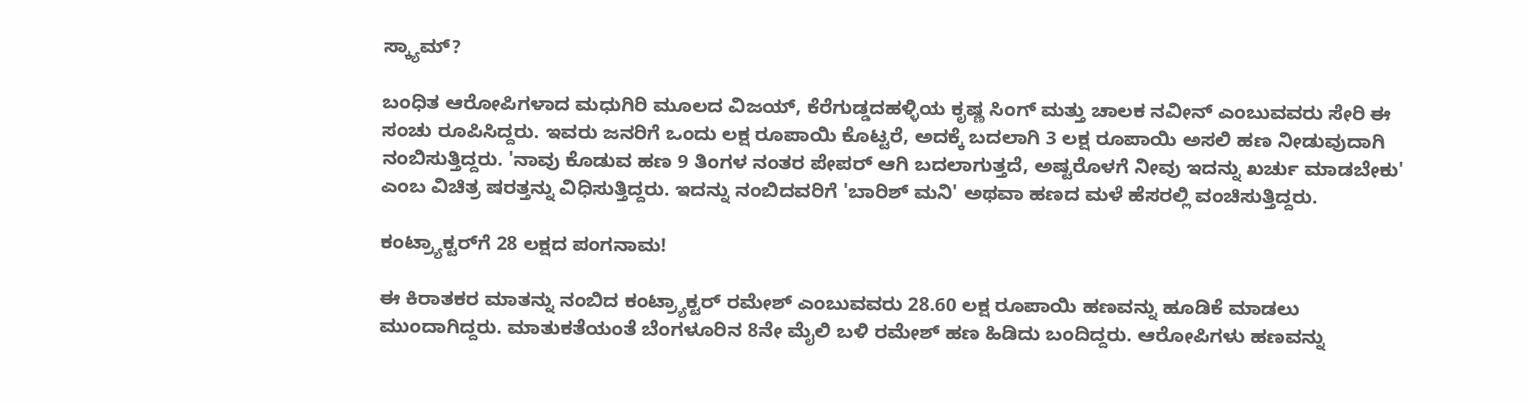ಸ್ಕ್ಯಾಮ್?

ಬಂಧಿತ ಆರೋಪಿಗಳಾದ ಮಧುಗಿರಿ ಮೂಲದ ವಿಜಯ್, ಕೆರೆಗುಡ್ಡದಹಳ್ಳಿಯ ಕೃಷ್ಣ ಸಿಂಗ್ ಮತ್ತು ಚಾಲಕ ನವೀನ್ ಎಂಬುವವರು ಸೇರಿ ಈ ಸಂಚು ರೂಪಿಸಿದ್ದರು. ಇವರು ಜನರಿಗೆ ಒಂದು ಲಕ್ಷ ರೂಪಾಯಿ ಕೊಟ್ಟರೆ, ಅದಕ್ಕೆ ಬದಲಾಗಿ 3 ಲಕ್ಷ ರೂಪಾಯಿ ಅಸಲಿ ಹಣ ನೀಡುವುದಾಗಿ ನಂಬಿಸುತ್ತಿದ್ದರು. 'ನಾವು ಕೊಡುವ ಹಣ 9 ತಿಂಗಳ ನಂತರ ಪೇಪರ್ ಆಗಿ ಬದಲಾಗುತ್ತದೆ, ಅಷ್ಟರೊಳಗೆ ನೀವು ಇದನ್ನು ಖರ್ಚು ಮಾಡಬೇಕು' ಎಂಬ ವಿಚಿತ್ರ ಷರತ್ತನ್ನು ವಿಧಿಸುತ್ತಿದ್ದರು. ಇದನ್ನು ನಂಬಿದವರಿಗೆ 'ಬಾರಿಶ್ ಮನಿ' ಅಥವಾ ಹಣದ ಮಳೆ ಹೆಸರಲ್ಲಿ ವಂಚಿಸುತ್ತಿದ್ದರು.

ಕಂಟ್ರ್ಯಾಕ್ಟರ್‌ಗೆ 28 ಲಕ್ಷದ ಪಂಗನಾಮ!

ಈ ಕಿರಾತಕರ ಮಾತನ್ನು ನಂಬಿದ ಕಂಟ್ರ್ಯಾಕ್ಟರ್ ರಮೇಶ್ ಎಂಬುವವರು 28.60 ಲಕ್ಷ ರೂಪಾಯಿ ಹಣವನ್ನು ಹೂಡಿಕೆ ಮಾಡಲು ಮುಂದಾಗಿದ್ದರು. ಮಾತುಕತೆಯಂತೆ ಬೆಂಗಳೂರಿನ 8ನೇ ಮೈಲಿ ಬಳಿ ರಮೇಶ್ ಹಣ ಹಿಡಿದು ಬಂದಿದ್ದರು. ಆರೋಪಿಗಳು ಹಣವನ್ನು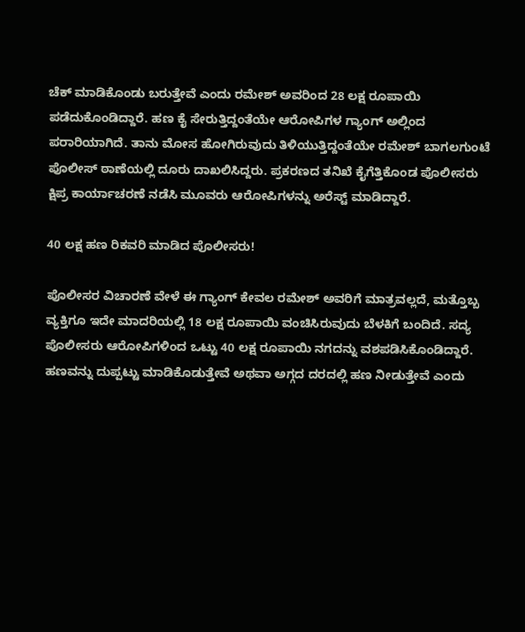ಚೆಕ್ ಮಾಡಿಕೊಂಡು ಬರುತ್ತೇವೆ ಎಂದು ರಮೇಶ್ ಅವರಿಂದ 28 ಲಕ್ಷ ರೂಪಾಯಿ ಪಡೆದುಕೊಂಡಿದ್ದಾರೆ. ಹಣ ಕೈ ಸೇರುತ್ತಿದ್ದಂತೆಯೇ ಆರೋಪಿಗಳ ಗ್ಯಾಂಗ್ ಅಲ್ಲಿಂದ ಪರಾರಿಯಾಗಿದೆ. ತಾನು ಮೋಸ ಹೋಗಿರುವುದು ತಿಳಿಯುತ್ತಿದ್ದಂತೆಯೇ ರಮೇಶ್ ಬಾಗಲಗುಂಟೆ ಪೊಲೀಸ್ ಠಾಣೆಯಲ್ಲಿ ದೂರು ದಾಖಲಿಸಿದ್ದರು. ಪ್ರಕರಣದ ತನಿಖೆ ಕೈಗೆತ್ತಿಕೊಂಡ ಪೊಲೀಸರು ಕ್ಷಿಪ್ರ ಕಾರ್ಯಾಚರಣೆ ನಡೆಸಿ ಮೂವರು ಆರೋಪಿಗಳನ್ನು ಅರೆಸ್ಟ್ ಮಾಡಿದ್ದಾರೆ.

40 ಲಕ್ಷ ಹಣ ರಿಕವರಿ ಮಾಡಿದ ಪೊಲೀಸರು!

ಪೊಲೀಸರ ವಿಚಾರಣೆ ವೇಳೆ ಈ ಗ್ಯಾಂಗ್ ಕೇವಲ ರಮೇಶ್ ಅವರಿಗೆ ಮಾತ್ರವಲ್ಲದೆ, ಮತ್ತೊಬ್ಬ ವ್ಯಕ್ತಿಗೂ ಇದೇ ಮಾದರಿಯಲ್ಲಿ 18 ಲಕ್ಷ ರೂಪಾಯಿ ವಂಚಿಸಿರುವುದು ಬೆಳಕಿಗೆ ಬಂದಿದೆ. ಸದ್ಯ ಪೊಲೀಸರು ಆರೋಪಿಗಳಿಂದ ಒಟ್ಟು 40 ಲಕ್ಷ ರೂಪಾಯಿ ನಗದನ್ನು ವಶಪಡಿಸಿಕೊಂಡಿದ್ದಾರೆ. ಹಣವನ್ನು ದುಪ್ಪಟ್ಟು ಮಾಡಿಕೊಡುತ್ತೇವೆ ಅಥವಾ ಅಗ್ಗದ ದರದಲ್ಲಿ ಹಣ ನೀಡುತ್ತೇವೆ ಎಂದು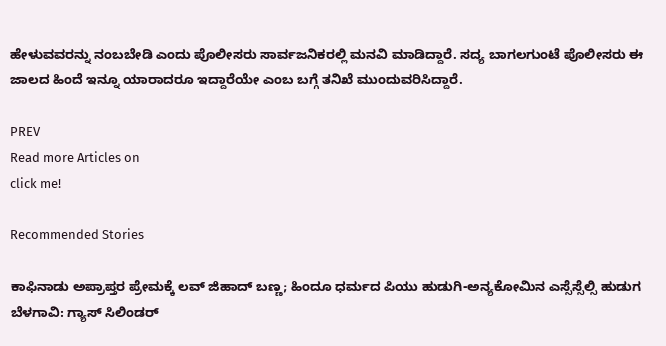ಹೇಳುವವರನ್ನು ನಂಬಬೇಡಿ ಎಂದು ಪೊಲೀಸರು ಸಾರ್ವಜನಿಕರಲ್ಲಿ ಮನವಿ ಮಾಡಿದ್ದಾರೆ. ಸದ್ಯ ಬಾಗಲಗುಂಟೆ ಪೊಲೀಸರು ಈ ಜಾಲದ ಹಿಂದೆ ಇನ್ನೂ ಯಾರಾದರೂ ಇದ್ದಾರೆಯೇ ಎಂಬ ಬಗ್ಗೆ ತನಿಖೆ ಮುಂದುವರಿಸಿದ್ದಾರೆ.

PREV
Read more Articles on
click me!

Recommended Stories

ಕಾಫಿನಾಡು ಅಪ್ರಾಪ್ತರ ಪ್ರೇಮಕ್ಕೆ ಲವ್ ಜಿಹಾದ್ ಬಣ್ಣ; ಹಿಂದೂ ಧರ್ಮದ ಪಿಯು ಹುಡುಗಿ-ಅನ್ಯಕೋಮಿನ ಎಸ್ಸೆಸ್ಸೆಲ್ಸಿ ಹುಡುಗ
ಬೆಳಗಾವಿ: ಗ್ಯಾಸ್ ಸಿಲಿಂಡರ್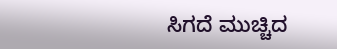ಸಿಗದೆ ಮುಚ್ಚಿದ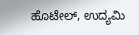ಹೊಟೇಲ್, ಉದ್ಯಮಿ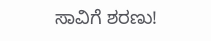ಸಾವಿಗೆ ಶರಣು!